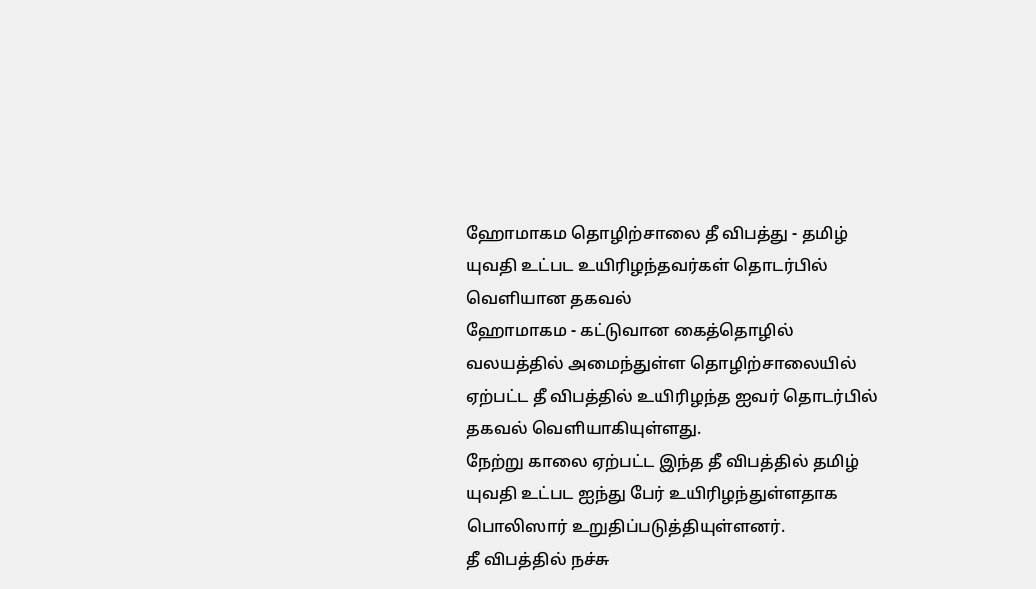ஹோமாகம தொழிற்சாலை தீ விபத்து - தமிழ் யுவதி உட்பட உயிரிழந்தவர்கள் தொடர்பில் வெளியான தகவல்
ஹோமாகம - கட்டுவான கைத்தொழில் வலயத்தில் அமைந்துள்ள தொழிற்சாலையில் ஏற்பட்ட தீ விபத்தில் உயிரிழந்த ஐவர் தொடர்பில் தகவல் வெளியாகியுள்ளது.
நேற்று காலை ஏற்பட்ட இந்த தீ விபத்தில் தமிழ் யுவதி உட்பட ஐந்து பேர் உயிரிழந்துள்ளதாக பொலிஸார் உறுதிப்படுத்தியுள்ளனர்.
தீ விபத்தில் நச்சு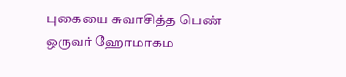புகையை சுவாசித்த பெண் ஒருவர் ஹோமாகம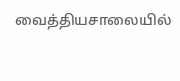வைத்தியசாலையில்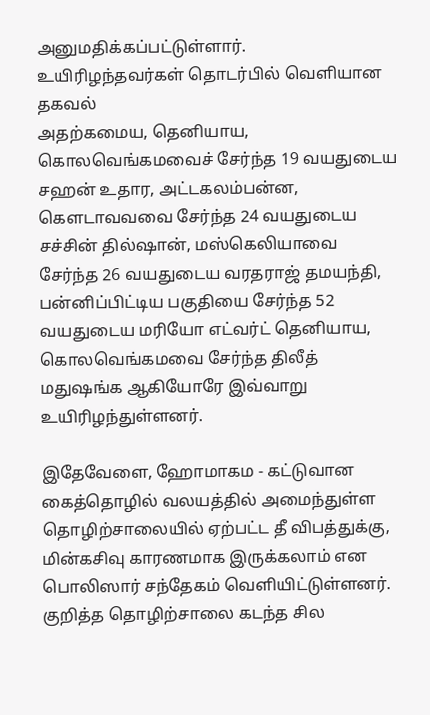அனுமதிக்கப்பட்டுள்ளார்.
உயிரிழந்தவர்கள் தொடர்பில் வெளியான தகவல்
அதற்கமைய, தெனியாய, கொலவெங்கமவைச் சேர்ந்த 19 வயதுடைய சஹன் உதார, அட்டகலம்பன்ன, கௌடாவவவை சேர்ந்த 24 வயதுடைய சச்சின் தில்ஷான், மஸ்கெலியாவை சேர்ந்த 26 வயதுடைய வரதராஜ் தமயந்தி, பன்னிப்பிட்டிய பகுதியை சேர்ந்த 52 வயதுடைய மரியோ எட்வர்ட் தெனியாய, கொலவெங்கமவை சேர்ந்த திலீத் மதுஷங்க ஆகியோரே இவ்வாறு உயிரிழந்துள்ளனர்.

இதேவேளை, ஹோமாகம - கட்டுவான கைத்தொழில் வலயத்தில் அமைந்துள்ள தொழிற்சாலையில் ஏற்பட்ட தீ விபத்துக்கு, மின்கசிவு காரணமாக இருக்கலாம் என பொலிஸார் சந்தேகம் வெளியிட்டுள்ளனர்.
குறித்த தொழிற்சாலை கடந்த சில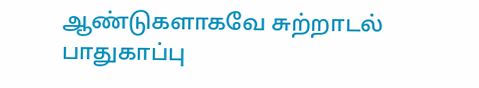ஆண்டுகளாகவே சுற்றாடல் பாதுகாப்பு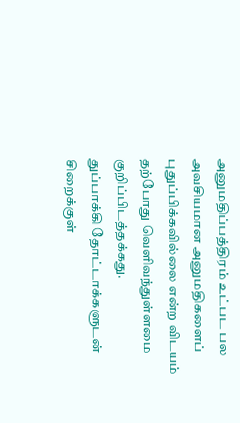அனுமதிப்பத்திரம் உட்பட பல அவசியமான அனுமதிகளைப் புதுப்பிக்கவில்லை என்ற விடயம் தற்போது வெளிவந்துள்ளமை குறிப்பிடத்தக்கது.
துப்பாக்கி தோட்டாக்களுடன் சிறைக்குள்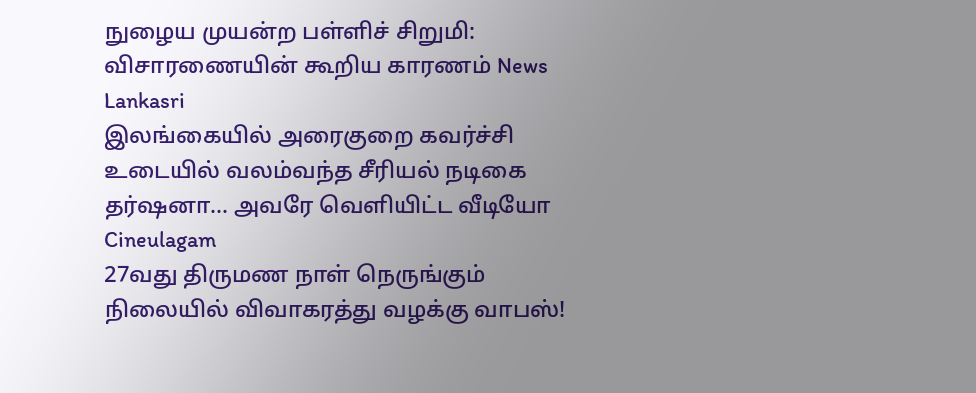நுழைய முயன்ற பள்ளிச் சிறுமி: விசாரணையின் கூறிய காரணம் News Lankasri
இலங்கையில் அரைகுறை கவர்ச்சி உடையில் வலம்வந்த சீரியல் நடிகை தர்ஷனா... அவரே வெளியிட்ட வீடியோ Cineulagam
27வது திருமண நாள் நெருங்கும் நிலையில் விவாகரத்து வழக்கு வாபஸ்!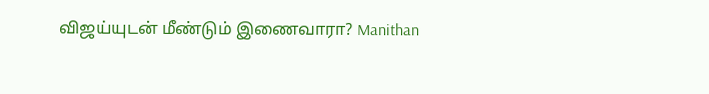விஜய்யுடன் மீண்டும் இணைவாரா? Manithan